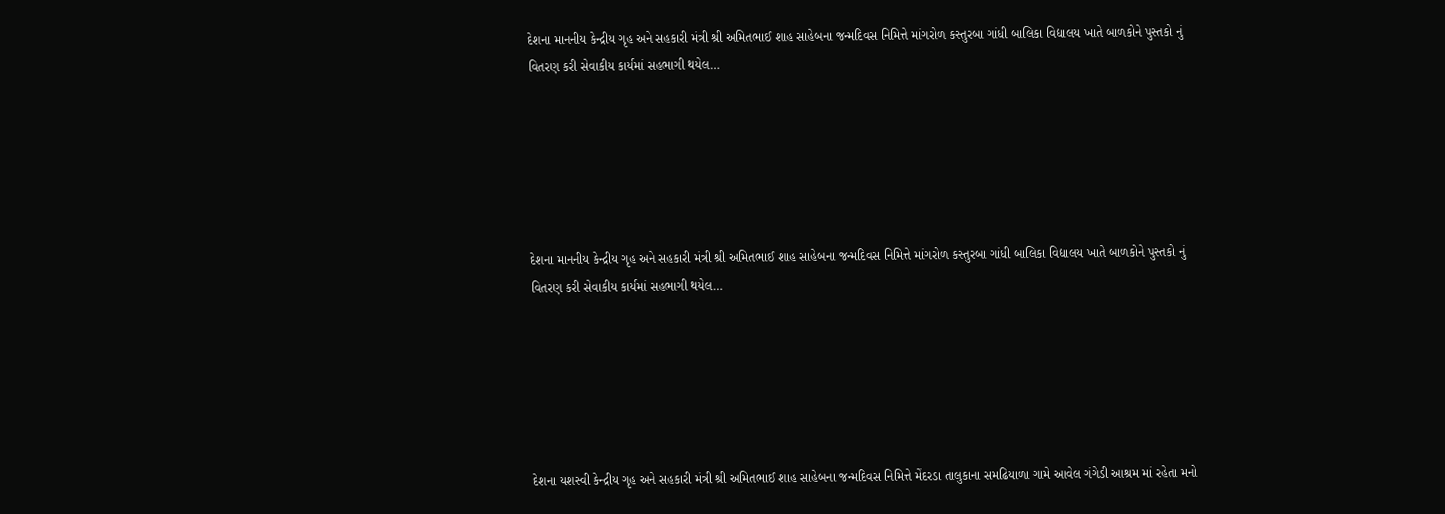દેશના માનનીય કેન્દ્રીય ગૃહ અને સહકારી મંત્રી શ્રી અમિતભાઈ શાહ સાહેબના જન્મદિવસ નિમિત્તે માંગરોળ કસ્તુરબા ગાંધી બાલિકા વિદ્યાલય ખાતે બાળકોને પુસ્તકો નું વિતરણ કરી સેવાકીય કાર્યમાં સહભાગી થયેલ…






દેશના માનનીય કેન્દ્રીય ગૃહ અને સહકારી મંત્રી શ્રી અમિતભાઈ શાહ સાહેબના જન્મદિવસ નિમિત્તે માંગરોળ કસ્તુરબા ગાંધી બાલિકા વિદ્યાલય ખાતે બાળકોને પુસ્તકો નું વિતરણ કરી સેવાકીય કાર્યમાં સહભાગી થયેલ…






દેશના યશસ્વી કેન્દ્રીય ગૃહ અને સહકારી મંત્રી શ્રી અમિતભાઈ શાહ સાહેબના જન્મદિવસ નિમિત્તે મેંદરડા તાલુકાના સમઢિયાળા ગામે આવેલ ગંગેડી આશ્રમ માં રહેતા મનો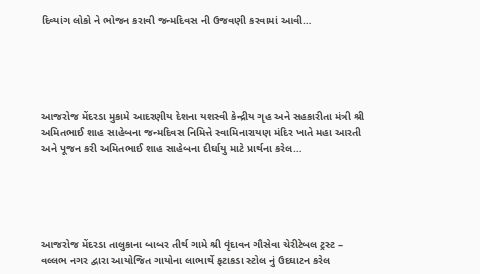દિવ્યાંગ લોકો ને ભોજન કરાવી જન્મદિવસ ની ઉજવણી કરવામાં આવી…





આજરોજ મેંદરડા મુકામે આદરણીય દેશના યશસ્વી કેન્દ્રીય ગૃહ અને સહકારીતા મંત્રી શ્રી અમિતભાઈ શાહ સાહેબના જન્મદિવસ નિમિત્તે સ્વામિનારાયણ મંદિર ખાતે મહા આરતી અને પૂજન કરી અમિતભાઈ શાહ સાહેબના દીર્ઘાયુ માટે પ્રાર્થના કરેલ…





આજરોજ મેંદરડા તાલુકાના બાબર તીર્થ ગામે શ્રી વૃંદાવન ગૌસેવા ચેરીટેબલ ટ્રસ્ટ – વલ્લભ નગર દ્વારા આયોજિત ગાયોના લાભાર્થે ફટાકડા સ્ટોલ નું ઉદઘાટન કરેલ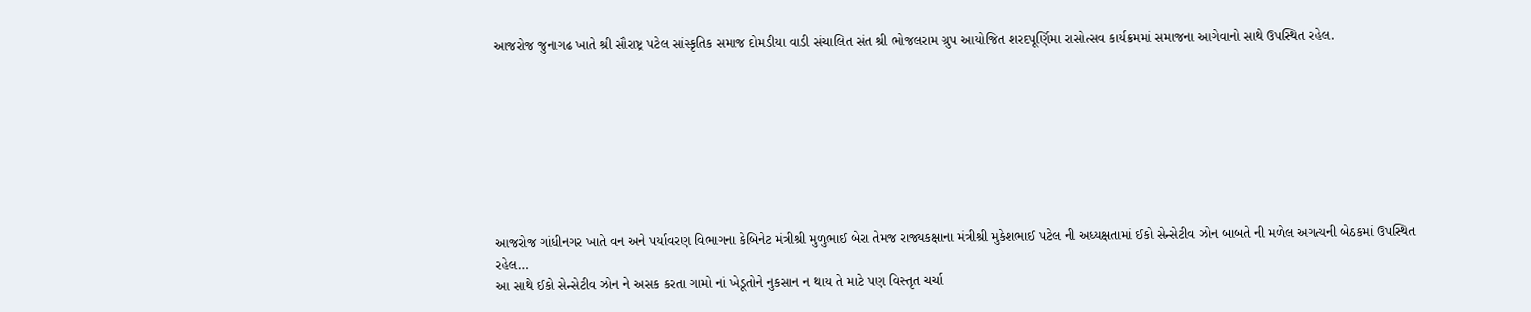આજરોજ જુનાગઢ ખાતે શ્રી સૌરાષ્ટ્ર પટેલ સાંસ્કૃતિક સમાજ દોમડીયા વાડી સંચાલિત સંત શ્રી ભોજલરામ ગ્રુપ આયોજિત શરદપૂર્ણિમા રાસોત્સવ કાર્યક્રમમાં સમાજના આગેવાનો સાથે ઉપસ્થિત રહેલ.








આજરોજ ગાંધીનગર ખાતે વન અને પર્યાવરણ વિભાગના કેબિનેટ મંત્રીશ્રી મુળુભાઈ બેરા તેમજ રાજ્યકક્ષાના મંત્રીશ્રી મુકેશભાઈ પટેલ ની અધ્યક્ષતામાં ઈકો સેન્સેટીવ ઝોન બાબતે ની મળેલ અગત્યની બેઠકમાં ઉપસ્થિત રહેલ…
આ સાથે ઈકો સેન્સેટીવ ઝોન ને અસક કરતા ગામો નાં ખેડૂતોને નુકસાન ન થાય તે માટે પણ વિસ્તૃત ચર્ચા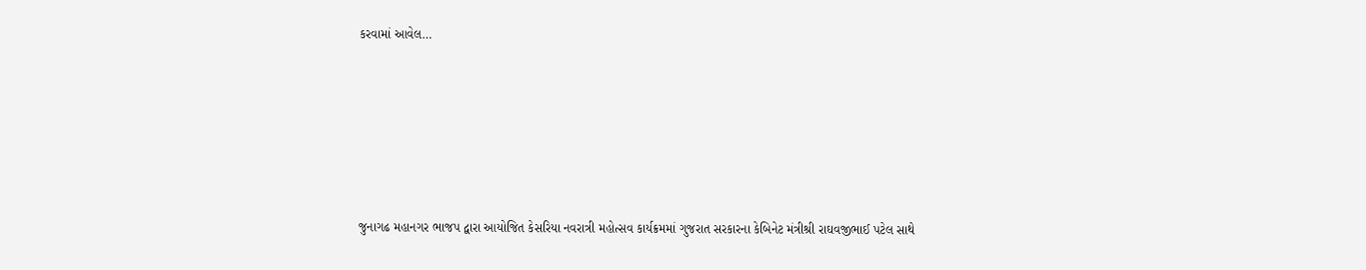કરવામાં આવેલ…






જુનાગઢ મહાનગર ભાજપ દ્વારા આયોજિત કેસરિયા નવરાત્રી મહોત્સવ કાર્યક્રમમાં ગુજરાત સરકારના કેબિનેટ મંત્રીશ્રી રાઘવજીભાઈ પટેલ સાથે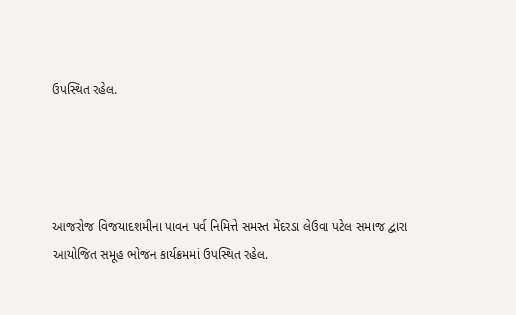ઉપસ્થિત રહેલ.




આજરોજ વિજયાદશમીના પાવન પર્વ નિમિત્તે સમસ્ત મેંદરડા લેઉવા પટેલ સમાજ દ્વારા આયોજિત સમૂહ ભોજન કાર્યક્રમમાં ઉપસ્થિત રહેલ.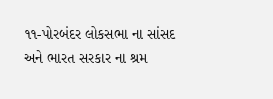૧૧-પોરબંદર લોકસભા ના સાંસદ અને ભારત સરકાર ના શ્રમ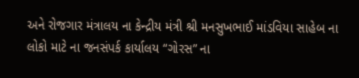અને રોજગાર મંત્રાલય ના કેન્દ્રીય મંત્રી શ્રી મનસુખભાઈ માંડવિયા સાહેબ ના લોકો માટે ના જનસંપર્ક કાર્યાલય “ગોરસ” ના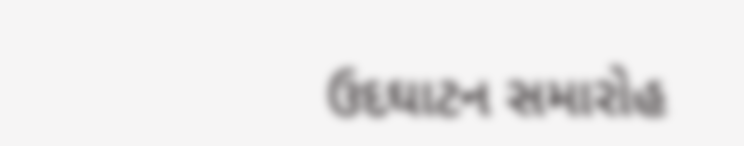ઉદઘાટન સમારોહ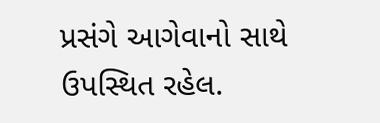પ્રસંગે આગેવાનો સાથે ઉપસ્થિત રહેલ.